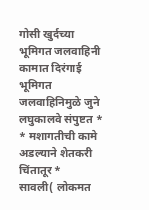गोसी खुर्दच्या भूमिगत जलवाहिनी कामात दिरंगाई
भूमिगत जलवाहिनिमुळे जुने लघुकालवे संपुष्टत *
* मशागतीची कामे अडल्याने शेतकरी चिंतातूर *
सावली( लोकमत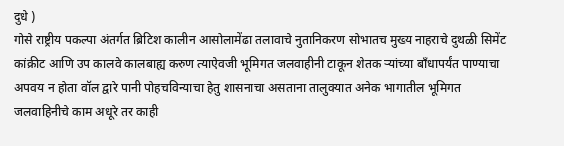दुधे )
गोसे राष्ट्रीय पकल्पा अंतर्गत ब्रिटिश कालीन आसोलामेंढा तलावाचे नुतानिकरण सोभातच मुख्य नाहराचे दुथळी सिमेंट कांक्रीट आणि उप कालवे कालबाह्य करुण त्याऐवजी भूमिगत जलवाहीनी टाकून शेतक ऱ्यांच्या बाँधापर्यंत पाण्याचा अपवय न होता वॉल द्वारे पानी पोहचविन्याचा हेतु शासनाचा असताना तालुक्यात अनेक भागातील भूमिगत जलवाहिनीचे काम अधूरे तर काही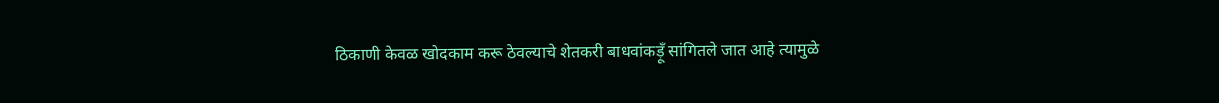ठिकाणी केवळ खोदकाम करू ठेवल्याचे शेतकरी बाधवांकड़ूँ सांगितले जात आहे त्यामुळे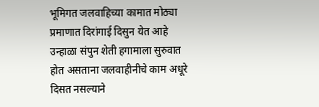भूमिगत जलवाहिच्या कामात मोठ्या प्रमाणात दिरांगाई दिसुन येत आहे उन्हाळा संपुन शेती हगामाला सुरुवात होत असताना जलवाहीनीचे काम अधूरे दिसत नसल्याने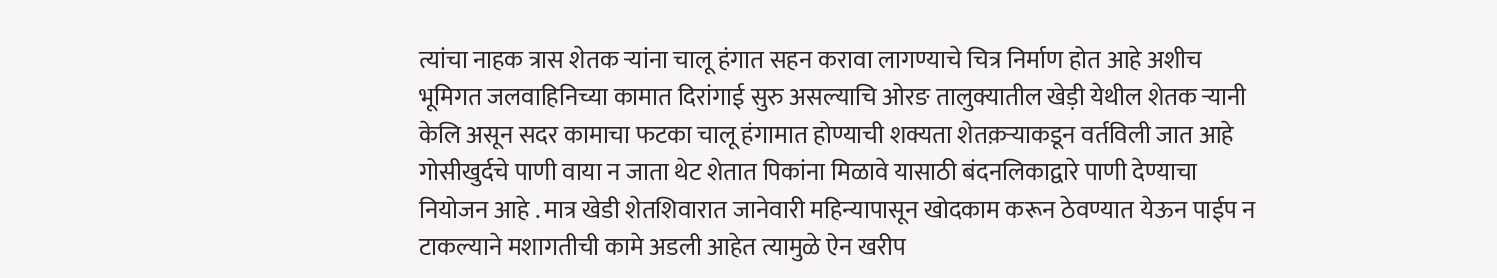त्यांचा नाहक त्रास शेतक ऱ्यांना चालू हंगात सहन करावा लागण्याचे चित्र निर्माण होत आहे अशीच भूमिगत जलवाहिनिच्या कामात दिरांगाई सुरु असल्याचि ओरङ तालुक्यातील खेड़ी येथील शेतक ऱ्यानी केलि असून सदर कामाचा फटका चालू हंगामात होण्याची शक्यता शेतक़ऱ्याकडून वर्तविली जात आहे गोसीखुर्दचे पाणी वाया न जाता थेट शेतात पिकांना मिळावे यासाठी बंदनलिकाद्वारे पाणी देण्याचा नियोजन आहे . मात्र खेडी शेतशिवारात जानेवारी महिन्यापासून खोदकाम करून ठेवण्यात येऊन पाईप न टाकल्याने मशागतीची कामे अडली आहेत त्यामुळे ऐन खरीप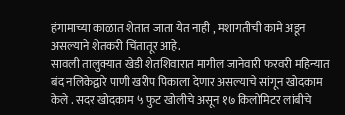हंगामाच्या काळात शेतात जाता येत नाही , मशागतीची कामे अडून असल्याने शेतकरी चिंतातूर आहे.
सावली तालुक्यात खेडी शेतशिवारात मागील जानेवारी फरवरी महिन्यात बंद नलिकेद्वारे पाणी खरीप पिकाला देणार असल्याचे सांगून खोदकाम केले . सदर खोदकाम ५ फुट खोलीचे असून १७ किलोमिटर लांबीचे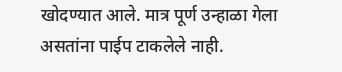खोदण्यात आले. मात्र पूर्ण उन्हाळा गेला असतांना पाईप टाकलेले नाही.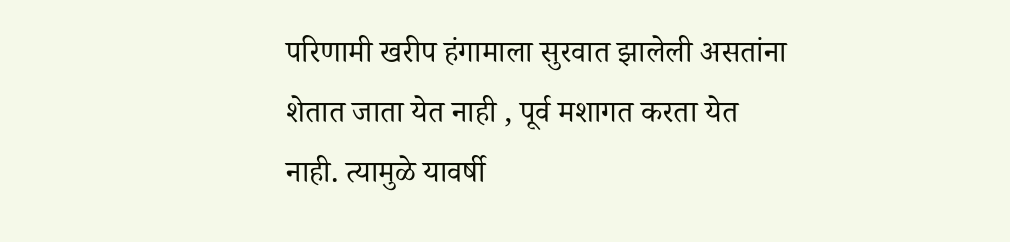परिणामी खरीप हंगामाला सुरवात झालेली असतांना शेतात जाता येत नाही , पूर्व मशागत करता येत नाही. त्यामुळे यावर्षी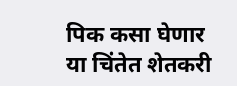पिक कसा घेणार या चिंतेत शेतकरी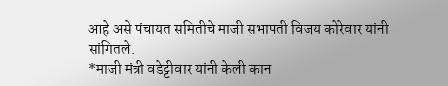आहे असे पंचायत समितीचे माजी सभापती विजय कोरेवार यांनी सांगितले.
*माजी मंत्री वडेट्टीवार यांनी केली कान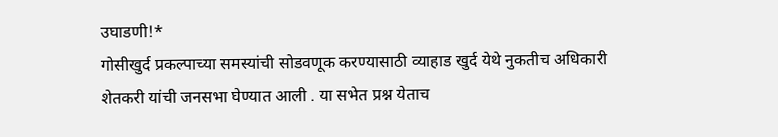उघाडणी!*
गोसीखुर्द प्रकल्पाच्या समस्यांची सोडवणूक करण्यासाठी व्याहाड खुर्द येथे नुकतीच अधिकारी शेतकरी यांची जनसभा घेण्यात आली . या सभेत प्रश्न येताच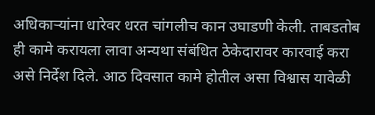अधिकाऱ्यांना धारेवर धरत चांगलीच कान उघाडणी केली. ताबडतोब ही कामे करायला लावा अन्यथा संबंधित ठेकेदारावर कारवाई करा असे निर्देश दिले. आठ दिवसात कामे होतील असा विश्वास यावेळी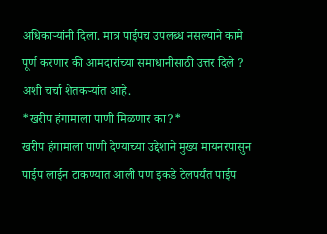अधिकाऱ्यांनी दिला. मात्र पाईपच उपलब्ध नसल्याने कामे पूर्ण करणार की आमदारांच्या समाधानीसाठी उत्तर दिले ? अशी चर्चा शेतकऱ्यांत आहे.
*खरीप हंगामाला पाणी मिळणार का?*
खरीप हंगामाला पाणी देण्याच्या उद्देशाने मुख्य मायनरपासुन पाईप लाईन टाकण्यात आली पण इकडे टेलपर्यंत पाईप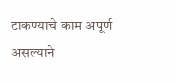टाकण्याचे काम अपूर्ण असल्याने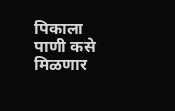पिकाला पाणी कसे मिळणार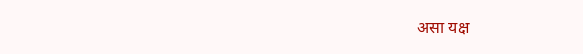असा यक्ष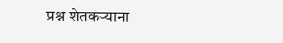प्रश्न शेतकऱ्याना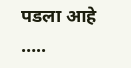पडला आहे …..